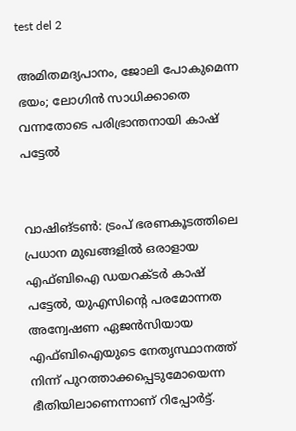test del 2

അമിതമദ്യപാനം, ജോലി പോകുമെന്ന ഭയം; ലോഗിൻ സാധിക്കാതെ വന്നതോടെ പരിഭ്രാന്തനായി കാഷ് പട്ടേൽ


വാഷിങ്ടൺ: ട്രംപ് ഭരണകൂടത്തിലെ പ്രധാന മുഖങ്ങളിൽ ഒരാളായ എഫ്ബിഐ ഡയറക്ടർ കാഷ് പട്ടേൽ, യുഎസിന്റെ പരമോന്നത അന്വേഷണ ഏജൻസിയായ എഫ്ബിഐയുടെ നേതൃസ്ഥാനത്ത് നിന്ന് പുറത്താക്കപ്പെടുമോയെന്ന ഭീതിയിലാണെന്നാണ് റിപ്പോർട്ട്.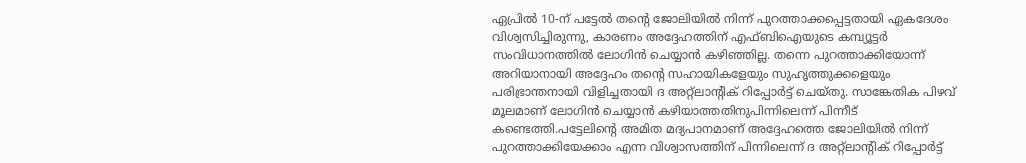ഏപ്രിൽ 10-ന് പട്ടേൽ തന്റെ ജോലിയിൽ നിന്ന് പുറത്താക്കപ്പെട്ടതായി ഏകദേശം വിശ്വസിച്ചിരുന്നു, കാരണം അദ്ദേഹത്തിന് എഫ്ബിഐയുടെ കമ്പ്യൂട്ടർ സംവിധാനത്തിൽ ലോഗിൻ ചെയ്യാൻ കഴിഞ്ഞില്ല. തന്നെ പുറത്താക്കിയോന്ന് അറിയാനായി അദ്ദേഹം തന്റെ സഹായികളേയും സുഹൃത്തുക്കളെയും പരിഭ്രാന്തനായി വിളിച്ചതായി ദ അറ്റ്ലാന്റിക് റിപ്പോർട്ട് ചെയ്തു. സാങ്കേതിക പിഴവ് മൂലമാണ് ലോഗിൻ ചെയ്യാൻ കഴിയാത്തതിനുപിന്നിലെന്ന് പിന്നീട് കണ്ടെത്തി.പട്ടേലിന്റെ അമിത മദ്യപാനമാണ് അദ്ദേഹത്തെ ജോലിയിൽ നിന്ന് പുറത്താക്കിയേക്കാം എന്ന വിശ്വാസത്തിന് പിന്നിലെന്ന് ദ അറ്റ്ലാന്റിക് റിപ്പോർട്ട്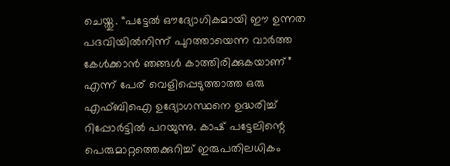ചെയ്തു. “പട്ടേൽ ഔദ്യോഗികമായി ഈ ഉന്നത പദവിയിൽനിന്ന് പുറത്തായെന്ന വാർത്ത കേൾക്കാൻ ഞങ്ങൾ കാത്തിരിക്കുകയാണ്” എന്ന് പേര് വെളിപ്പെടുത്താത്ത ഒരു എഫ്ബിഐ ഉദ്യോഗസ്ഥനെ ഉദ്ധരിച്ച് റിപ്പോർട്ടിൽ പറയുന്നു. കാഷ് പട്ടേലിന്റെ പെരുമാറ്റത്തെക്കുറിച്ച് ഇരുപതിലധികം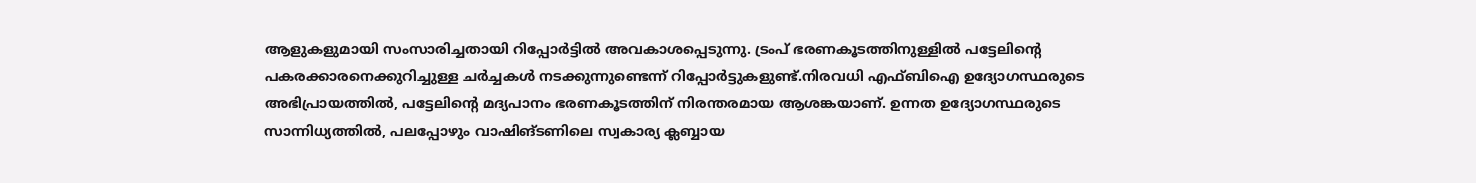ആളുകളുമായി സംസാരിച്ചതായി റിപ്പോർട്ടിൽ അവകാശപ്പെടുന്നു. ട്രംപ് ഭരണകൂടത്തിനുള്ളിൽ പട്ടേലിന്റെ പകരക്കാരനെക്കുറിച്ചുള്ള ചർച്ചകൾ നടക്കുന്നുണ്ടെന്ന് റിപ്പോർട്ടുകളുണ്ട്.നിരവധി എഫ്ബിഐ ഉദ്യോഗസ്ഥരുടെ അഭിപ്രായത്തിൽ, പട്ടേലിന്റെ മദ്യപാനം ഭരണകൂടത്തിന് നിരന്തരമായ ആശങ്കയാണ്. ഉന്നത ഉദ്യോഗസ്ഥരുടെ സാന്നിധ്യത്തിൽ, പലപ്പോഴും വാഷിങ്ടണിലെ സ്വകാര്യ ക്ലബ്ബായ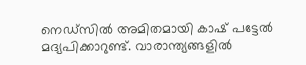നെഡ്‌സിൽ അമിതമായി കാഷ് പട്ടേൽ മദ്യപിക്കാറുണ്ട്. വാരാന്ത്യങ്ങളിൽ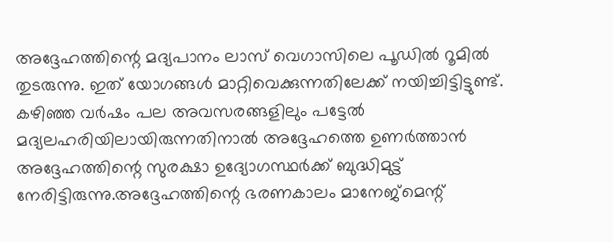അദ്ദേഹത്തിന്റെ മദ്യപാനം ലാസ് വെഗാസിലെ പൂഡിൽ റൂമിൽ തുടരുന്നു. ഇത് യോഗങ്ങൾ മാറ്റിവെക്കുന്നതിലേക്ക് നയിച്ചിട്ടിട്ടുണ്ട്. കഴിഞ്ഞ വർഷം പല അവസരങ്ങളിലും പട്ടേൽ മദ്യലഹരിയിലായിരുന്നതിനാൽ അദ്ദേഹത്തെ ഉണർത്താൻ അദ്ദേഹത്തിന്റെ സുരക്ഷാ ഉദ്യോഗസ്ഥർക്ക് ബുദ്ധിമുട്ട് നേരിട്ടിരുന്നു.അദ്ദേഹത്തിന്റെ ഭരണകാലം മാനേജ്മെന്റ്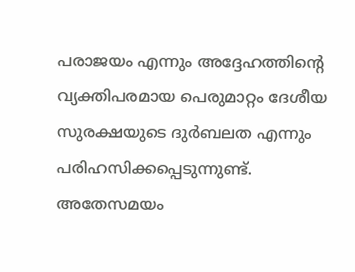പരാജയം എന്നും അദ്ദേഹത്തിന്റെ വ്യക്തിപരമായ പെരുമാറ്റം ദേശീയ സുരക്ഷയുടെ ദുർബലത എന്നും പരിഹസിക്കപ്പെടുന്നുണ്ട്. അതേസമയം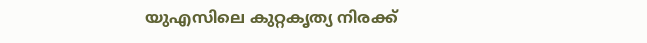യുഎസിലെ കുറ്റകൃത്യ നിരക്ക്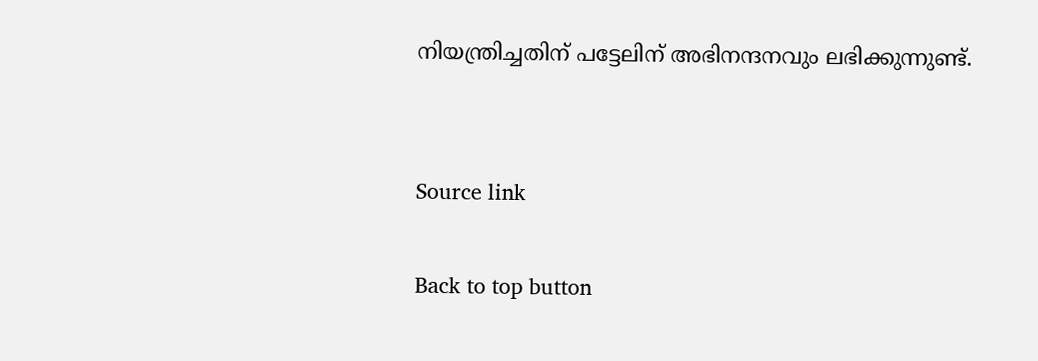നിയന്ത്രിച്ചതിന് പട്ടേലിന് അഭിനന്ദനവും ലഭിക്കുന്നുണ്ട്.


Source link

Back to top button